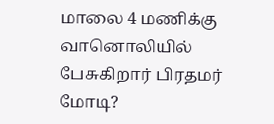மாலை 4 மணிக்கு வானொலியில் பேசுகிறார் பிரதமர் மோடி?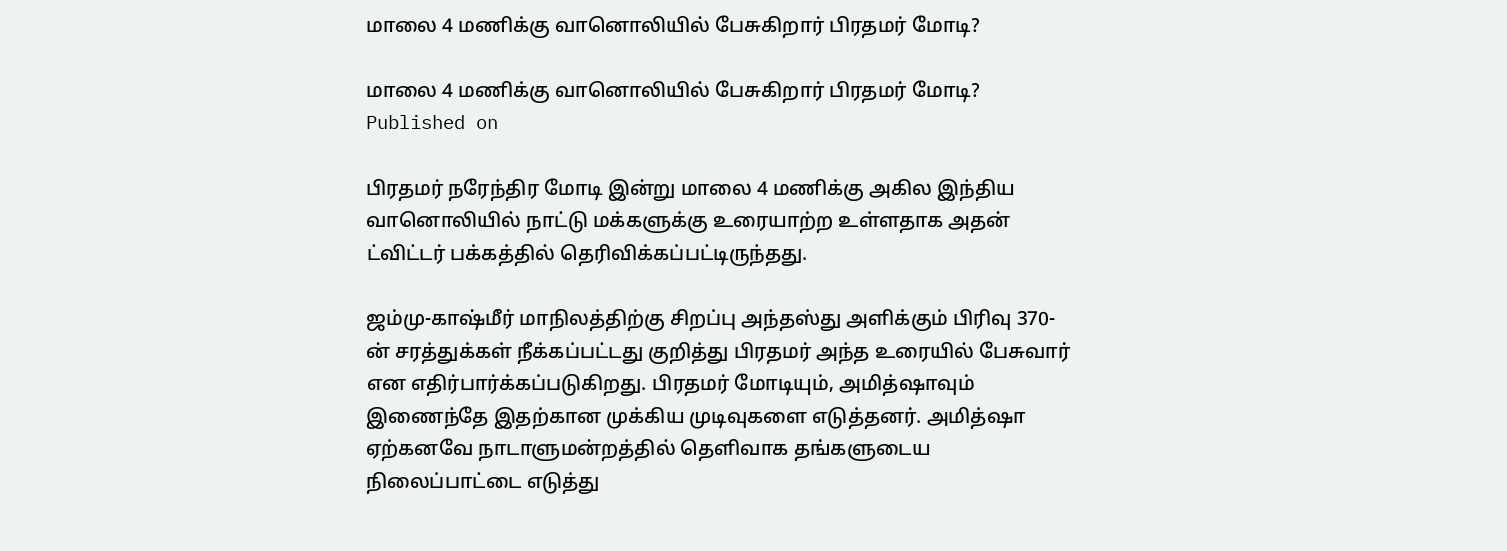மாலை 4 மணிக்கு வானொலியில் பேசுகிறார் பிரதமர் மோடி?

மாலை 4 மணிக்கு வானொலியில் பேசுகிறார் பிரதமர் மோடி?
Published on

பிரதமர் நரேந்திர மோடி இன்று மாலை 4 மணிக்கு அகில இந்திய வானொலியில் நாட்டு மக்களுக்கு உரையாற்ற உள்ளதாக அதன் ட்விட்டர் பக்கத்தில் தெரிவிக்கப்பட்டிருந்தது.

ஜம்மு-காஷ்மீர் மாநிலத்திற்கு சிறப்பு அந்தஸ்து அளிக்கும் பிரிவு 370-ன் சரத்துக்கள் நீக்கப்பட்டது குறித்து பிரதமர் அந்த உரையில் பேசுவார் என எதிர்பார்க்கப்படுகிறது. பிரதமர் மோடியும், அமித்ஷாவும் இணைந்தே இதற்கான முக்கிய முடிவுகளை எடுத்தனர். அமித்ஷா ஏற்கனவே நாடாளுமன்றத்தில் தெளிவாக தங்களுடைய நிலைப்பாட்டை எடுத்து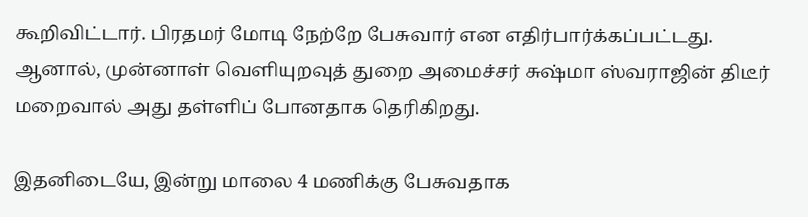கூறிவிட்டார். பிரதமர் மோடி நேற்றே பேசுவார் என எதிர்பார்க்கப்பட்டது. ஆனால், முன்னாள் வெளியுறவுத் துறை அமைச்சர் சுஷ்மா ஸ்வராஜின் திடீர் மறைவால் அது தள்ளிப் போனதாக தெரிகிறது.

இதனிடையே, இன்று மாலை 4 மணிக்கு பேசுவதாக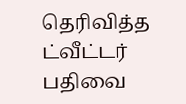தெரிவித்த ட்வீட்டர் பதிவை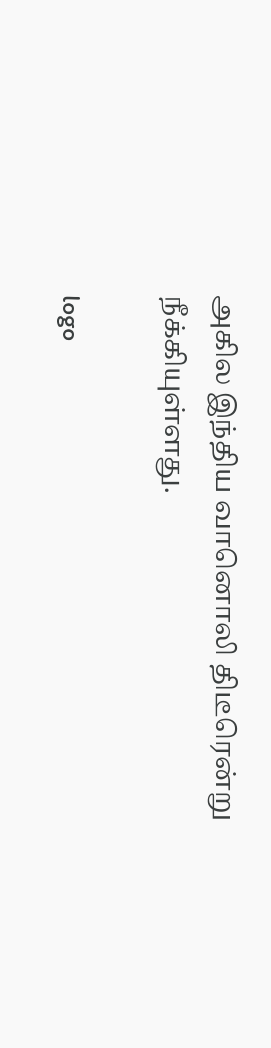அகில இந்திய வானொலி திடீரென்று நீக்கியுள்ளது.

logo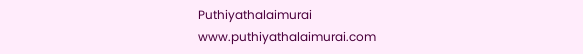Puthiyathalaimurai
www.puthiyathalaimurai.com